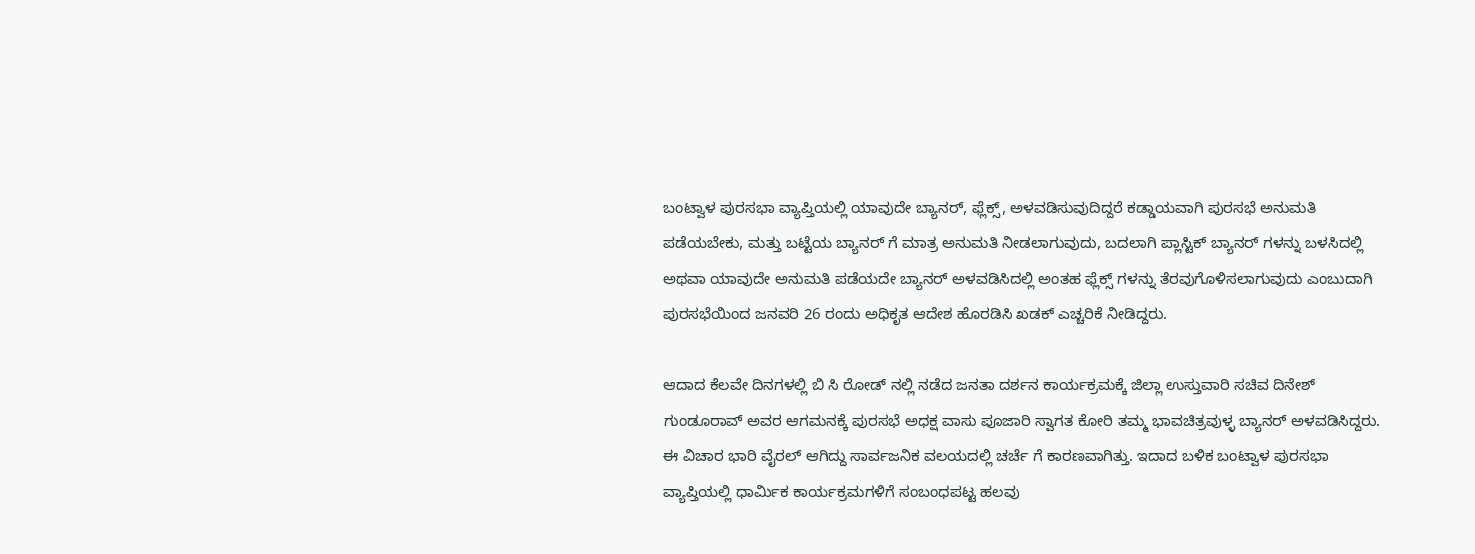ಬಂಟ್ವಾಳ ಪುರಸಭಾ ವ್ಯಾಪ್ತಿಯಲ್ಲಿ ಯಾವುದೇ ಬ್ಯಾನರ್, ಫ್ಲೆಕ್ಸ್, ಅಳವಡಿಸುವುದಿದ್ದರೆ ಕಡ್ಡಾಯವಾಗಿ ಪುರಸಭೆ ಅನುಮತಿ ಪಡೆಯಬೇಕು, ಮತ್ತು ಬಟ್ಟೆಯ ಬ್ಯಾನರ್ ಗೆ ಮಾತ್ರ ಅನುಮತಿ ನೀಡಲಾಗುವುದು, ಬದಲಾಗಿ ಪ್ಲಾಸ್ಟಿಕ್ ಬ್ಯಾನರ್ ಗಳನ್ನು ಬಳಸಿದಲ್ಲಿ ಅಥವಾ ಯಾವುದೇ ಅನುಮತಿ ಪಡೆಯದೇ ಬ್ಯಾನರ್ ಅಳವಡಿಸಿದಲ್ಲಿ ಅಂತಹ ಫ್ಲೆಕ್ಸ್ ಗಳನ್ನು ತೆರವುಗೊಳಿಸಲಾಗುವುದು ಎಂಬುದಾಗಿ ಪುರಸಭೆಯಿಂದ ಜನವರಿ 26 ರಂದು ಅಧಿಕೃತ ಆದೇಶ ಹೊರಡಿಸಿ ಖಡಕ್ ಎಚ್ಚರಿಕೆ ನೀಡಿದ್ದರು.

ಆದಾದ ಕೆಲವೇ ದಿನಗಳಲ್ಲಿ ಬಿ ಸಿ ರೋಡ್ ನಲ್ಲಿ ನಡೆದ ಜನತಾ ದರ್ಶನ ಕಾರ್ಯಕ್ರಮಕ್ಕೆ ಜಿಲ್ಲಾ ಉಸ್ತುವಾರಿ ಸಚಿವ ದಿನೇಶ್ ಗುಂಡೂರಾವ್ ಅವರ ಆಗಮನಕ್ಕೆ ಪುರಸಭೆ ಅಧಕ್ಷ ವಾಸು ಪೂಜಾರಿ ಸ್ವಾಗತ ಕೋರಿ ತಮ್ಮ ಭಾವಚಿತ್ರವುಳ್ಳ ಬ್ಯಾನರ್ ಅಳವಡಿಸಿದ್ದರು. ಈ ವಿಚಾರ ಭಾರಿ ವೈರಲ್ ಆಗಿದ್ದು ಸಾರ್ವಜನಿಕ ವಲಯದಲ್ಲಿ ಚರ್ಚೆ ಗೆ ಕಾರಣವಾಗಿತ್ತು. ಇದಾದ ಬಳಿಕ ಬಂಟ್ವಾಳ ಪುರಸಭಾ ವ್ಯಾಪ್ತಿಯಲ್ಲಿ ಧಾರ್ಮಿಕ ಕಾರ್ಯಕ್ರಮಗಳಿಗೆ ಸಂಬಂಧಪಟ್ಟ ಹಲವು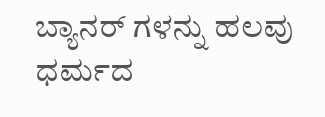ಬ್ಯಾನರ್ ಗಳನ್ನು ಹಲವು ಧರ್ಮದ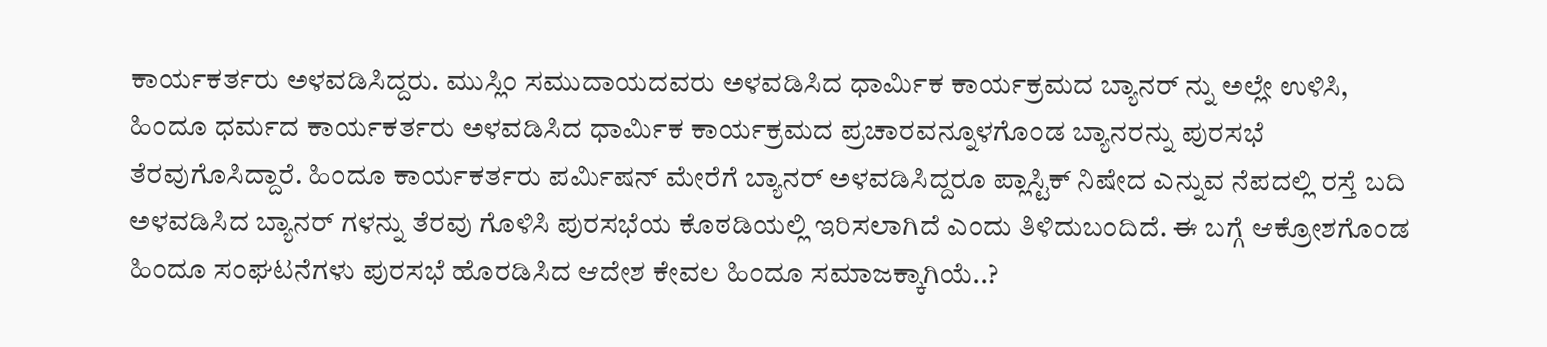ಕಾರ್ಯಕರ್ತರು ಅಳವಡಿಸಿದ್ದರು. ಮುಸ್ಲಿಂ ಸಮುದಾಯದವರು ಅಳವಡಿಸಿದ ಧಾರ್ಮಿಕ ಕಾರ್ಯಕ್ರಮದ ಬ್ಯಾನರ್ ನ್ನು ಅಲ್ಲೇ ಉಳಿಸಿ, ಹಿಂದೂ ಧರ್ಮದ ಕಾರ್ಯಕರ್ತರು ಅಳವಡಿಸಿದ ಧಾರ್ಮಿಕ ಕಾರ್ಯಕ್ರಮದ ಪ್ರಚಾರವನ್ನೂಳಗೊಂಡ ಬ್ಯಾನರನ್ನು ಪುರಸಭೆ ತೆರವುಗೊಸಿದ್ದಾರೆ. ಹಿಂದೂ ಕಾರ್ಯಕರ್ತರು ಪರ್ಮಿಷನ್ ಮೇರೆಗೆ ಬ್ಯಾನರ್ ಅಳವಡಿಸಿದ್ದರೂ ಪ್ಲಾಸ್ಟಿಕ್ ನಿಷೇದ ಎನ್ನುವ ನೆಪದಲ್ಲಿ ರಸ್ತೆ ಬದಿ ಅಳವಡಿಸಿದ ಬ್ಯಾನರ್ ಗಳನ್ನು ತೆರವು ಗೊಳಿಸಿ ಪುರಸಭೆಯ ಕೊಠಡಿಯಲ್ಲಿ ಇರಿಸಲಾಗಿದೆ ಎಂದು ತಿಳಿದುಬಂದಿದೆ. ಈ ಬಗ್ಗೆ ಆಕ್ರೋಶಗೊಂಡ ಹಿಂದೂ ಸಂಘಟನೆಗಳು ಪುರಸಭೆ ಹೊರಡಿಸಿದ ಆದೇಶ ಕೇವಲ ಹಿಂದೂ ಸಮಾಜಕ್ಕಾಗಿಯೆ..?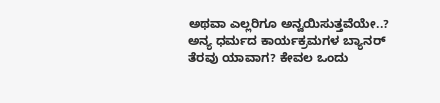ಅಥವಾ ಎಲ್ಲರಿಗೂ ಅನ್ವಯಿಸುತ್ತವೆಯೇ..? ಅನ್ಯ ಧರ್ಮದ ಕಾರ್ಯಕ್ರಮಗಳ ಬ್ಯಾನರ್ ತೆರವು ಯಾವಾಗ? ಕೇವಲ ಒಂದು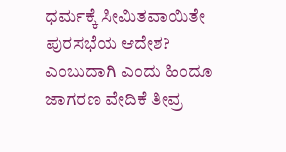ಧರ್ಮಕ್ಕೆ ಸೀಮಿತವಾಯಿತೇ ಪುರಸಭೆಯ ಆದೇಶ? ಎಂಬುದಾಗಿ ಎಂದು ಹಿಂದೂ ಜಾಗರಣ ವೇದಿಕೆ ತೀವ್ರ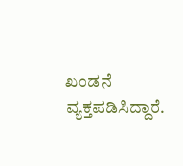ಖಂಡನೆ ವ್ಯಕ್ತಪಡಿಸಿದ್ದಾರೆ.